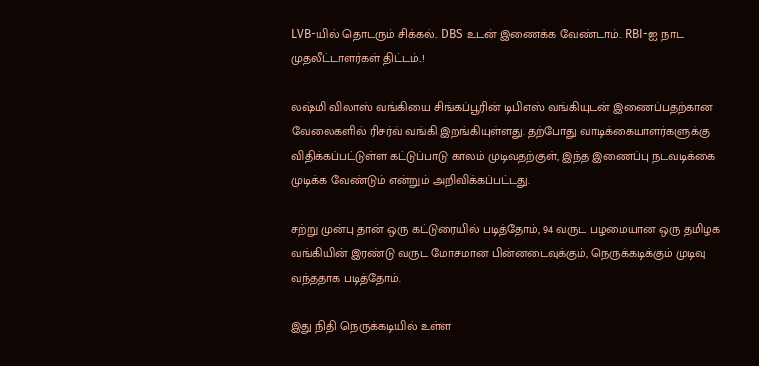LVB-யில் தொடரும் சிக்கல்.. DBS உடன் இணைக்க வேண்டாம்.. RBI-ஐ நாட முதலீட்டாளர்கள் திட்டம்..!

லஷ்மி விலாஸ் வங்கியை சிங்கப்பூரின் டிபிஎஸ் வங்கியுடன் இணைப்பதற்கான வேலைகளில் ரிசர்வ் வங்கி இறங்கியுள்ளது. தற்போது வாடிக்கையாளர்களுக்கு விதிக்கப்பட்டுள்ள கட்டுப்பாடு காலம் முடிவதற்குள், இந்த இணைப்பு நடவடிக்கை முடிக்க வேண்டும் என்றும் அறிவிக்கப்பட்டது.

சற்று முன்பு தான் ஒரு கட்டுரையில் படித்தோம், 94 வருட பழமையான ஒரு தமிழக வங்கியின் இரண்டு வருட மோசமான பின்னடைவுக்கும், நெருக்கடிக்கும் முடிவு வந்ததாக படித்தோம்.

இது நிதி நெருக்கடியில் உள்ள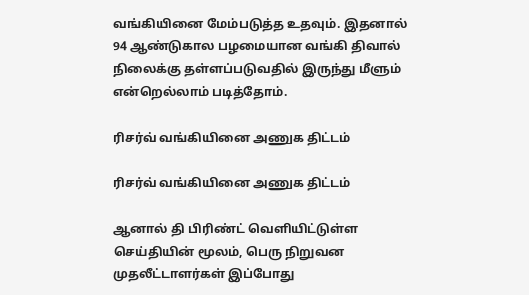வங்கியினை மேம்படுத்த உதவும். இதனால் 94 ஆண்டுகால பழமையான வங்கி திவால் நிலைக்கு தள்ளப்படுவதில் இருந்து மீளும் என்றெல்லாம் படித்தோம்.

ரிசர்வ் வங்கியினை அணுக திட்டம்

ரிசர்வ் வங்கியினை அணுக திட்டம்

ஆனால் தி பிரிண்ட் வெளியிட்டுள்ள செய்தியின் மூலம், பெரு நிறுவன முதலீட்டாளர்கள் இப்போது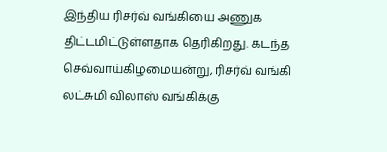இந்திய ரிசர்வ் வங்கியை அணுக திட்டமிட்டுள்ளதாக தெரிகிறது. கடந்த செவ்வாய்கிழமையன்று, ரிசர்வ் வங்கி லட்சுமி விலாஸ் வங்கிக்கு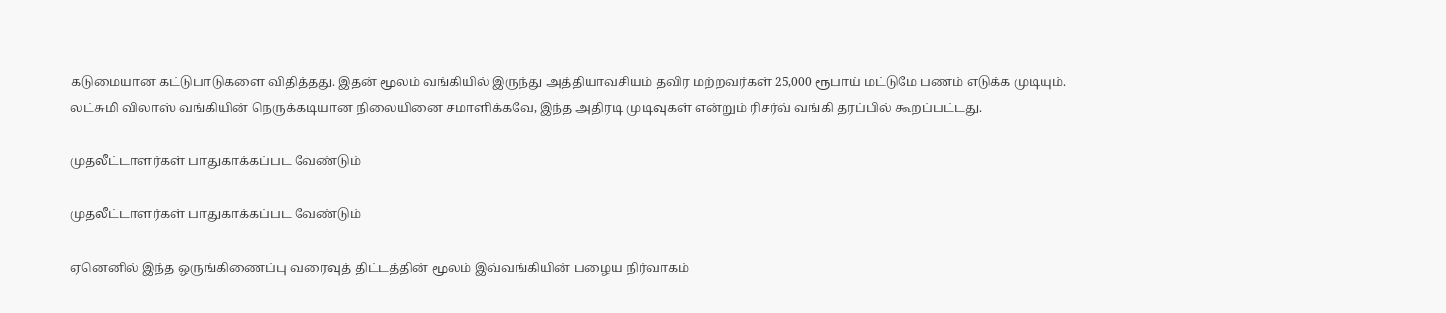கடுமையான கட்டுபாடுகளை விதித்தது. இதன் மூலம் வங்கியில் இருந்து அத்தியாவசியம் தவிர மற்றவர்கள் 25,000 ரூபாய் மட்டுமே பணம் எடுக்க முடியும். லட்சுமி விலாஸ் வங்கியின் நெருக்கடியான நிலையினை சமாளிக்கவே, இந்த அதிரடி முடிவுகள் என்றும் ரிசர்வ் வங்கி தரப்பில் கூறப்பட்டது.

முதலீட்டாளர்கள் பாதுகாக்கப்பட வேண்டும்

முதலீட்டாளர்கள் பாதுகாக்கப்பட வேண்டும்

ஏனெனில் இந்த ஒருங்கிணைப்பு வரைவுத் திட்டத்தின் மூலம் இவ்வங்கியின் பழைய நிர்வாகம்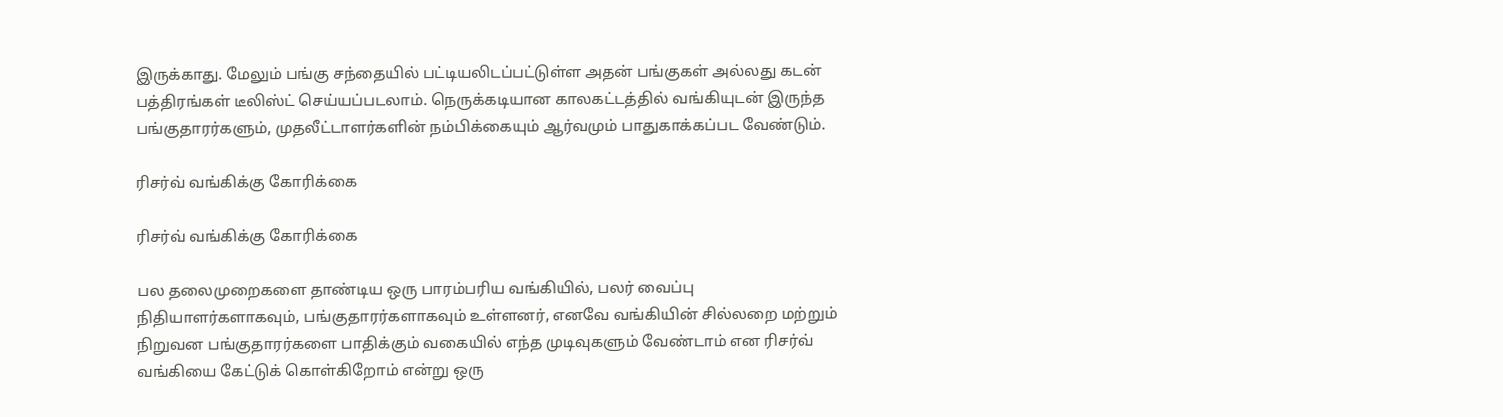இருக்காது. மேலும் பங்கு சந்தையில் பட்டியலிடப்பட்டுள்ள அதன் பங்குகள் அல்லது கடன் பத்திரங்கள் டீலிஸ்ட் செய்யப்படலாம். நெருக்கடியான காலகட்டத்தில் வங்கியுடன் இருந்த பங்குதாரர்களும், முதலீட்டாளர்களின் நம்பிக்கையும் ஆர்வமும் பாதுகாக்கப்பட வேண்டும்.

ரிசர்வ் வங்கிக்கு கோரிக்கை

ரிசர்வ் வங்கிக்கு கோரிக்கை

பல தலைமுறைகளை தாண்டிய ஒரு பாரம்பரிய வங்கியில், பலர் வைப்பு நிதியாளர்களாகவும், பங்குதாரர்களாகவும் உள்ளனர், எனவே வங்கியின் சில்லறை மற்றும் நிறுவன பங்குதாரர்களை பாதிக்கும் வகையில் எந்த முடிவுகளும் வேண்டாம் என ரிசர்வ் வங்கியை கேட்டுக் கொள்கிறோம் என்று ஒரு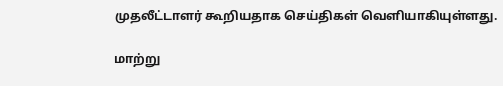முதலீட்டாளர் கூறியதாக செய்திகள் வெளியாகியுள்ளது.

மாற்று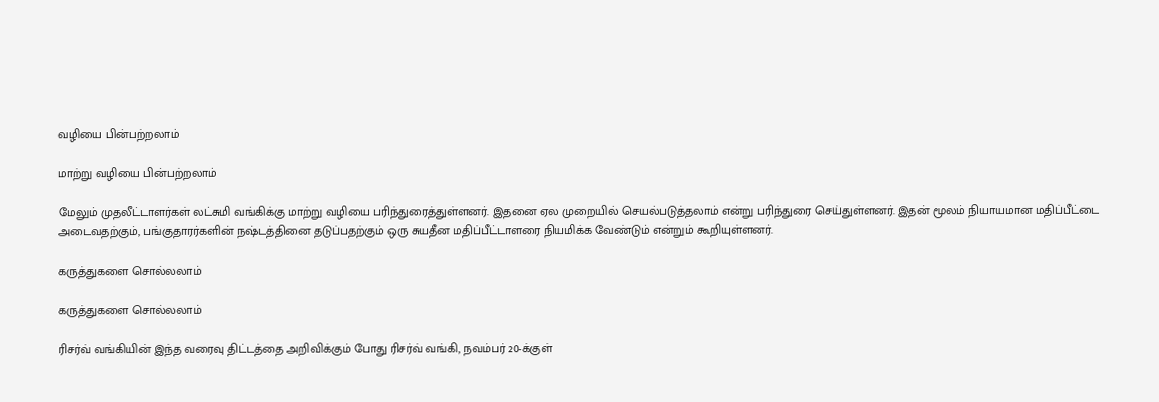வழியை பின்பற்றலாம்

மாற்று வழியை பின்பற்றலாம்

மேலும் முதலீட்டாளர்கள் லட்சுமி வங்கிக்கு மாற்று வழியை பரிந்துரைத்துள்ளனர். இதனை ஏல முறையில் செயல்படுத்தலாம் என்று பரிந்துரை செய்துள்ளனர். இதன் மூலம் நியாயமான மதிப்பீட்டை அடைவதற்கும், பங்குதாரர்களின் நஷ்டத்தினை தடுப்பதற்கும் ஒரு சுயதீன மதிப்பீட்டாளரை நியமிக்க வேண்டும் என்றும் கூறியுள்ளனர்.

கருத்துகளை சொல்லலாம்

கருத்துகளை சொல்லலாம்

ரிசர்வ் வங்கியின் இந்த வரைவு திட்டத்தை அறிவிக்கும் போது ரிசர்வ் வங்கி, நவம்பர் 20-க்குள்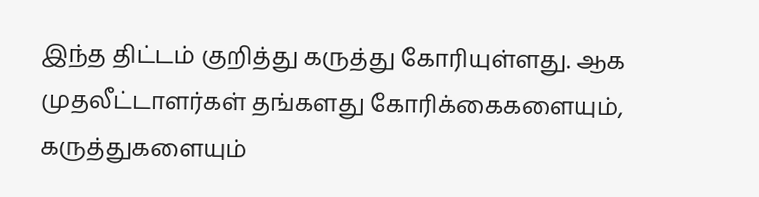இந்த திட்டம் குறித்து கருத்து கோரியுள்ளது. ஆக முதலீட்டாளர்கள் தங்களது கோரிக்கைகளையும், கருத்துகளையும்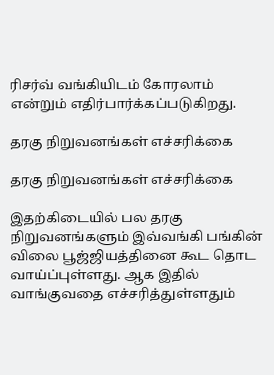ரிசர்வ் வங்கியிடம் கோரலாம் என்றும் எதிர்பார்க்கப்படுகிறது.

தரகு நிறுவனங்கள் எச்சரிக்கை

தரகு நிறுவனங்கள் எச்சரிக்கை

இதற்கிடையில் பல தரகு நிறுவனங்களும் இவ்வங்கி பங்கின் விலை பூஜ்ஜியத்தினை கூட தொட வாய்ப்புள்ளது. ஆக இதில் வாங்குவதை எச்சரித்துள்ளதும்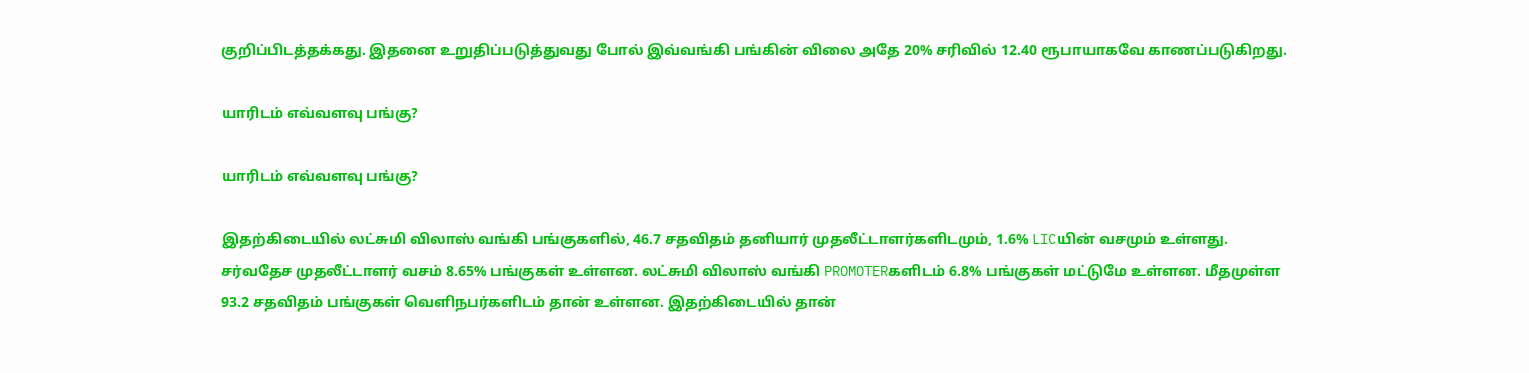குறிப்பிடத்தக்கது. இதனை உறுதிப்படுத்துவது போல் இவ்வங்கி பங்கின் விலை அதே 20% சரிவில் 12.40 ரூபாயாகவே காணப்படுகிறது.

யாரிடம் எவ்வளவு பங்கு?

யாரிடம் எவ்வளவு பங்கு?

இதற்கிடையில் லட்சுமி விலாஸ் வங்கி பங்குகளில், 46.7 சதவிதம் தனியார் முதலீட்டாளர்களிடமும், 1.6% LICயின் வசமும் உள்ளது. சர்வதேச முதலீட்டாளர் வசம் 8.65% பங்குகள் உள்ளன. லட்சுமி விலாஸ் வங்கி PROMOTERகளிடம் 6.8% பங்குகள் மட்டுமே உள்ளன. மீதமுள்ள 93.2 சதவிதம் பங்குகள் வெளிநபர்களிடம் தான் உள்ளன. இதற்கிடையில் தான்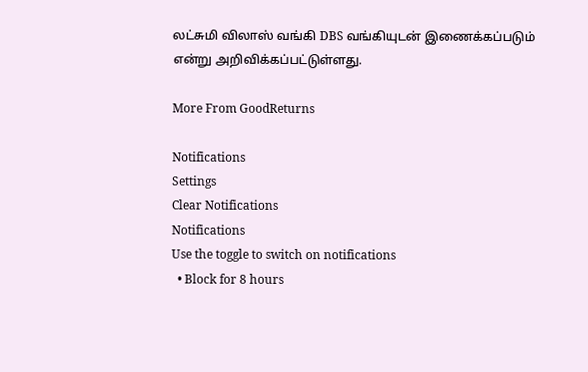லட்சுமி விலாஸ் வங்கி DBS வங்கியுடன் இணைக்கப்படும் என்று அறிவிக்கப்பட்டுள்ளது.

More From GoodReturns

Notifications
Settings
Clear Notifications
Notifications
Use the toggle to switch on notifications
  • Block for 8 hours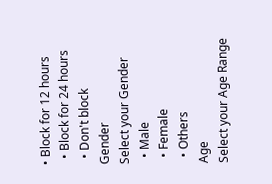• Block for 12 hours
  • Block for 24 hours
  • Don't block
Gender
Select your Gender
  • Male
  • Female
  • Others
Age
Select your Age Range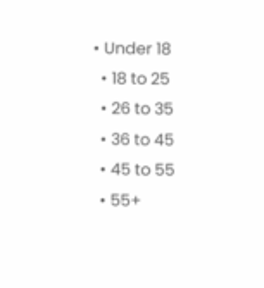• Under 18
  • 18 to 25
  • 26 to 35
  • 36 to 45
  • 45 to 55
  • 55+